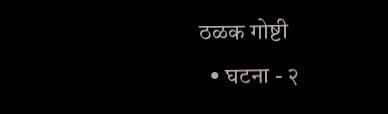ठळक गोष्टी
  • घटना - २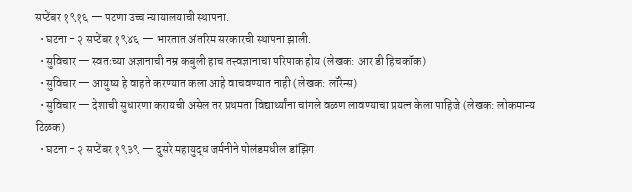सप्टेंबर १९१६ — पटणा उच्च न्यायालयाची स्थापना.
  • घटना - २ सप्टेंबर १९४६ — भारतात अंतरिम सरकारची स्थापना झाली.
  • सुविचार — स्वतःच्या अज्ञानाची नम्र कबुली हाच तत्त्वज्ञानाचा परिपाक होय (लेखक: आर डी हिचकॉक)
  • सुविचार — आयुष्य हे वाहते करण्यात कला आहे वाचवण्यात नाही (लेखक: लॉरेन्स)
  • सुविचार — देशाची सुधारणा करायची असेल तर प्रथमता विद्यार्थ्यांना चांगले वळण लावण्याचा प्रयत्न केला पाहिजे (लेखक: लोकमान्य टिळक)
  • घटना - २ सप्टेंबर १९३९ — दुसरे महायुद्ध जर्मनीने पोलंडमधील डांझिग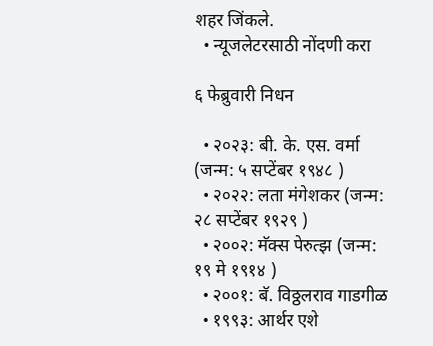शहर जिंकले.
  • न्यूजलेटरसाठी नोंदणी करा

६ फेब्रुवारी निधन

  • २०२३: बी. के. एस. वर्मा (जन्म: ५ सप्टेंबर १९४८ )
  • २०२२: लता मंगेशकर (जन्म: २८ सप्टेंबर १९२९ )
  • २००२: मॅक्स पेरुत्झ (जन्म: १९ मे १९१४ )
  • २००१: बॅ. विठ्ठलराव गाडगीळ
  • १९९३: आर्थर एशे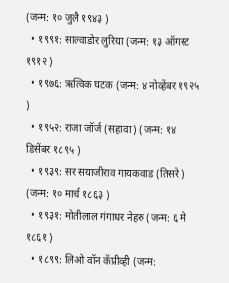(जन्म: १० जुलै १९४३ )
  • १९९१: साल्वाडोर लुरिया (जन्म: १३ ऑगस्ट १९१२ )
  • १९७६: ऋत्विक घटक (जन्म: ४ नोव्हेंबर १९२५ )
  • १९५२: राजा जॉर्ज (सहावा) (जन्म: १४ डिसेंबर १८९५ )
  • १९३९: सर सयाजीराव गायकवाड (तिसरे) (जन्म: १० मार्च १८६३ )
  • १९३१: मोतीलाल गंगाधर नेहरु (जन्म: ६ मे १८६१ )
  • १८९९: लिओ वॉन कॅप्रीव्ही (जन्म: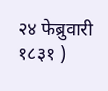२४ फेब्रुवारी १८३१ )